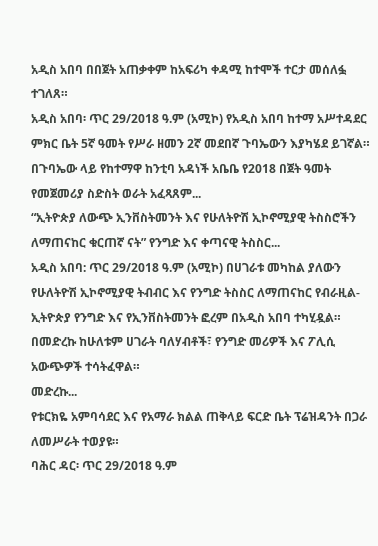አዲስ አበባ በበጀት አጠቃቀም ከአፍሪካ ቀዳሚ ከተሞች ተርታ መሰለፏ ተገለጸ።
አዲስ አበባ፡ ጥር 29/2018 ዓ.ም (አሚኮ) የአዲስ አበባ ከተማ አሥተዳደር ምክር ቤት 5ኛ ዓመት የሥራ ዘመን 2ኛ መደበኛ ጉባኤውን እያካሄደ ይገኛል። በጉባኤው ላይ የከተማዋ ከንቲባ አዳነች አቤቤ የ2018 በጀት ዓመት የመጀመሪያ ስድስት ወራት አፈጻጸም...
“ኢትዮጵያ ለውጭ ኢንቨስትመንት እና የሁለትዮሽ ኢኮኖሚያዊ ትስስሮችን ለማጠናከር ቁርጠኛ ናት” የንግድ እና ቀጣናዊ ትስስር...
አዲስ አበባ: ጥር 29/2018 ዓ.ም (አሚኮ) በሀገራቱ መካከል ያለውን የሁለትዮሽ ኢኮኖሚያዊ ትብብር እና የንግድ ትስስር ለማጠናከር የብራዚል- ኢትዮጵያ የንግድ እና የኢንቨስትመንት ፎረም በአዲስ አበባ ተካሂዷል።
በመድረኩ ከሁለቱም ሀገራት ባለሃብቶች፣ የንግድ መሪዎች እና ፖሊሲ አውጭዎች ተሳትፈዋል።
መድረኩ...
የቱርክዬ አምባሳደር እና የአማራ ክልል ጠቅላይ ፍርድ ቤት ፕሬዝዳንት በጋራ ለመሥራት ተወያዩ።
ባሕር ዳር፡ ጥር 29/2018 ዓ.ም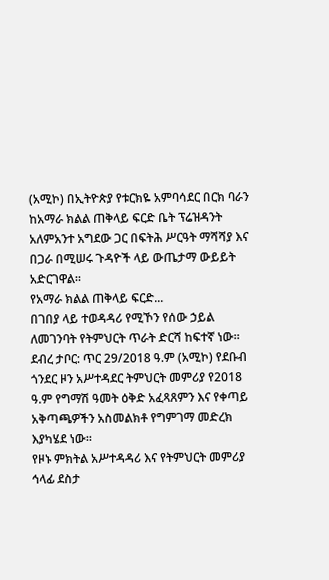(አሚኮ) በኢትዮጵያ የቱርክዬ አምባሳደር በርክ ባራን ከአማራ ክልል ጠቅላይ ፍርድ ቤት ፕሬዝዳንት አለምአንተ አግደው ጋር በፍትሕ ሥርዓት ማሻሻያ እና በጋራ በሚሠሩ ጉዳዮች ላይ ውጤታማ ውይይት አድርገዋል።
የአማራ ክልል ጠቅላይ ፍርድ...
በገበያ ላይ ተወዳዳሪ የሚኾን የሰው ኃይል ለመገንባት የትምህርት ጥራት ድርሻ ከፍተኛ ነው።
ደብረ ታቦር: ጥር 29/2018 ዓ.ም (አሚኮ) የደቡብ ጎንደር ዞን አሥተዳደር ትምህርት መምሪያ የ2018 ዓ.ም የግማሽ ዓመት ዕቅድ አፈጻጸምን እና የቀጣይ አቅጣጫዎችን አስመልክቶ የግምገማ መድረክ እያካሄደ ነው።
የዞኑ ምክትል አሥተዳዳሪ እና የትምህርት መምሪያ ኅላፊ ደስታ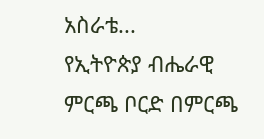አስራቴ...
የኢትዮጵያ ብሔራዊ ምርጫ ቦርድ በምርጫ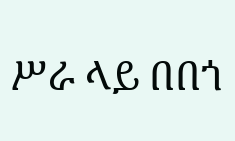ሥራ ላይ በበጎ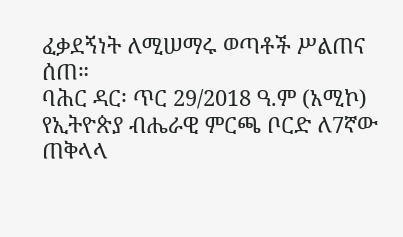ፈቃደኝነት ለሚሠማሩ ወጣቶች ሥልጠና ሰጠ።
ባሕር ዳር፡ ጥር 29/2018 ዓ.ም (አሚኮ) የኢትዮጵያ ብሔራዊ ምርጫ ቦርድ ለ7ኛው ጠቅላላ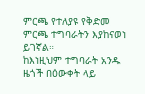ምርጫ የተለያዩ የቅድመ ምርጫ ተግባራትን እያከናወነ ይገኛል።
ከእነዚህም ተግባራት አንዱ ዜጎች በዕውቀት ላይ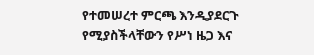የተመሠረተ ምርጫ እንዲያደርጉ የሚያስችላቸውን የሥነ ዜጋ እና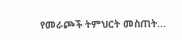የመራጮች ትምህርት መስጠት...